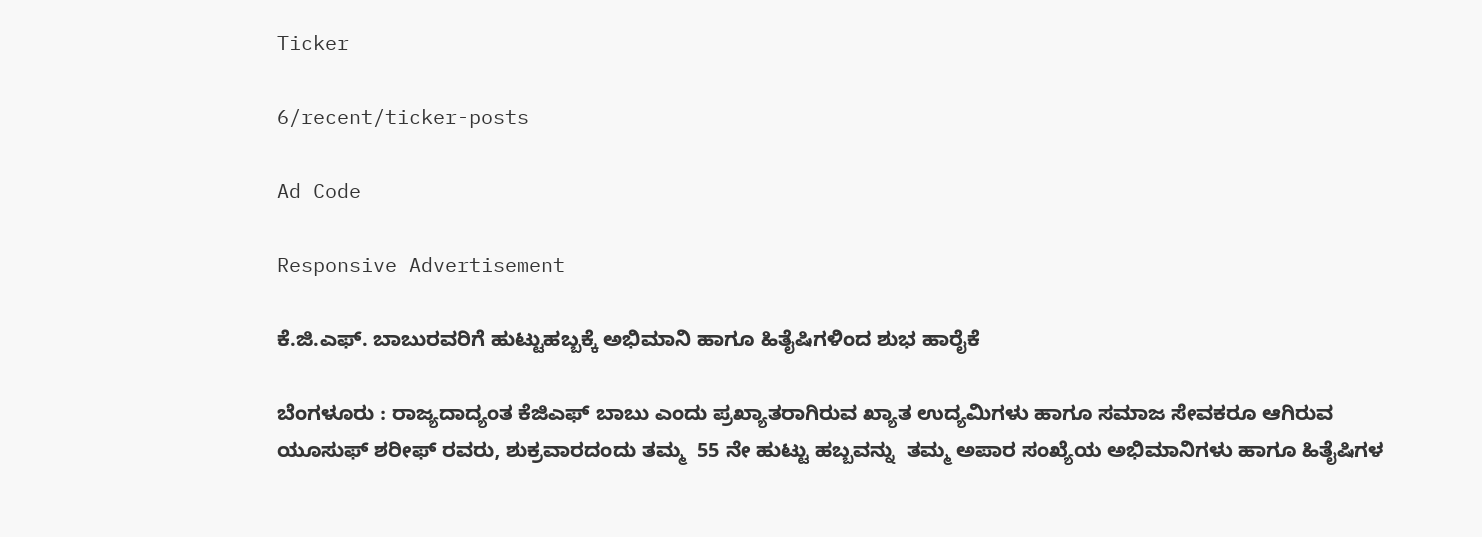Ticker

6/recent/ticker-posts

Ad Code

Responsive Advertisement

ಕೆ.ಜಿ.ಎಫ್. ಬಾಬುರವರಿಗೆ ಹುಟ್ಟುಹಬ್ಬಕ್ಕೆ ಅಭಿಮಾನಿ ಹಾಗೂ ಹಿತೈಷಿಗಳಿಂದ ಶುಭ ಹಾರೈಕೆ

ಬೆಂಗಳೂರು : ರಾಜ್ಯದಾದ್ಯಂತ ಕೆಜಿಎಫ್ ಬಾಬು ಎಂದು ಪ್ರಖ್ಯಾತರಾಗಿರುವ ಖ್ಯಾತ ಉದ್ಯಮಿಗಳು ಹಾಗೂ ಸಮಾಜ ಸೇವಕರೂ ಆಗಿರುವ ಯೂಸುಫ್ ಶರೀಫ್ ರವರು, ಶುಕ್ರವಾರದಂದು ತಮ್ಮ  55 ನೇ ಹುಟ್ಟು ಹಬ್ಬವನ್ನು  ತಮ್ಮ ಅಪಾರ ಸಂಖ್ಯೆಯ ಅಭಿಮಾನಿಗಳು ಹಾಗೂ ಹಿತೈಷಿಗಳ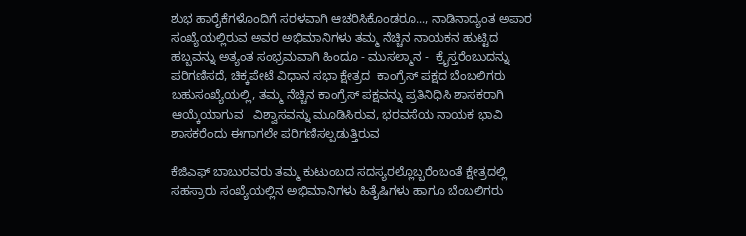ಶುಭ ಹಾರೈಕೆಗಳೊಂದಿಗೆ ಸರಳವಾಗಿ ಆಚರಿಸಿಕೊಂಡರೂ..., ನಾಡಿನಾದ್ಯಂತ ಅಪಾರ ಸಂಖ್ಯೆಯಲ್ಲಿರುವ ಅವರ ಅಭಿಮಾನಿಗಳು ತಮ್ಮ ನೆಚ್ಚಿನ ನಾಯಕನ ಹುಟ್ಟಿದ ಹಬ್ಬವನ್ನು ಅತ್ಯಂತ ಸಂಭ್ರಮವಾಗಿ ಹಿಂದೂ - ಮುಸಲ್ಮಾನ -  ಕ್ರೈಸ್ತರೆಂಬುದನ್ನು ಪರಿಗಣಿಸದೆ, ಚಿಕ್ಕಪೇಟೆ ವಿಧಾನ ಸಭಾ ಕ್ಷೇತ್ರದ  ಕಾಂಗ್ರೆಸ್‌ ಪಕ್ಷದ ಬೆಂಬಲಿಗರು ಬಹುಸಂಖ್ಯೆಯಲ್ಲಿ, ತಮ್ಮ ನೆಚ್ಚಿನ ಕಾಂಗ್ರೆಸ್‌ ಪಕ್ಷವನ್ನು ಪ್ರತಿನಿಧಿಸಿ ಶಾಸಕರಾಗಿ ಆಯ್ಕೆಯಾಗುವ   ವಿಶ್ವಾಸವನ್ನು ಮೂಡಿಸಿರುವ, ಭರವಸೆಯ ನಾಯಕ ಭಾವಿ ಶಾಸಕರೆಂದು ಈಗಾಗಲೇ ಪರಿಗಣಿಸಲ್ಪಡುತ್ತಿರುವ

ಕೆಜಿಎಫ್ ಬಾಬುರವರು ತಮ್ಮ ಕುಟುಂಬದ ಸದಸ್ಯರಲ್ಲೊಬ್ಬರೆಂಬಂತೆ ಕ್ಷೇತ್ರದಲ್ಲಿ ಸಹಸ್ರಾರು ಸಂಖ್ಯೆಯಲ್ಲಿನ ಅಭಿಮಾನಿಗಳು ಹಿತೈಷಿಗಳು ಹಾಗೂ ಬೆಂಬಲಿಗರು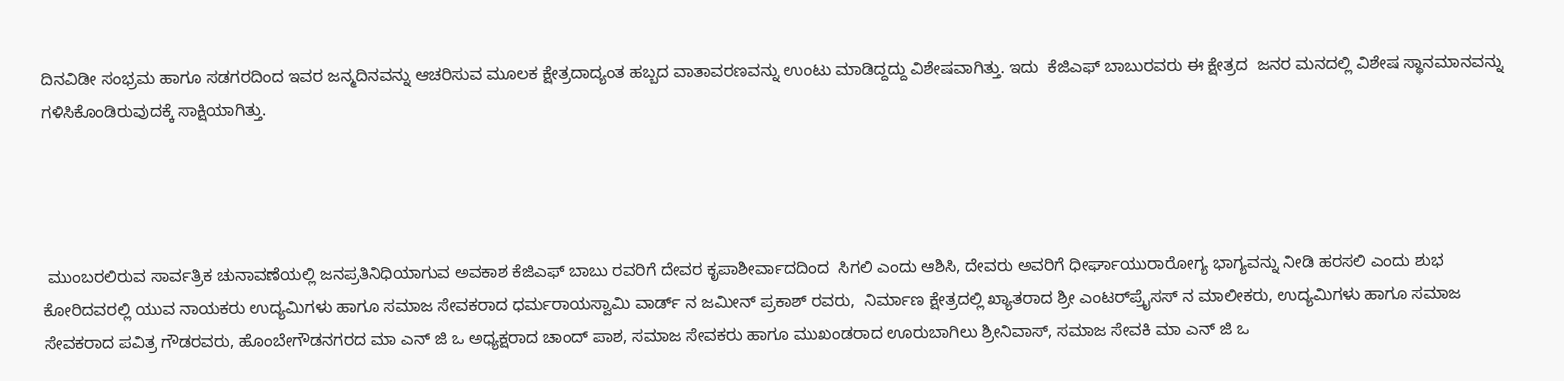ದಿನವಿಡೀ ಸಂಭ್ರಮ ಹಾಗೂ ಸಡಗರದಿಂದ ಇವರ ಜನ್ಮದಿನವನ್ನು ಆಚರಿಸುವ ಮೂಲಕ ಕ್ಷೇತ್ರದಾದ್ಯಂತ ಹಬ್ಬದ ವಾತಾವರಣವನ್ನು ಉಂಟು ಮಾಡಿದ್ದದ್ದು ವಿಶೇಷವಾಗಿತ್ತು. ಇದು  ಕೆಜಿಎಫ್ ಬಾಬುರವರು ಈ ಕ್ಷೇತ್ರದ  ಜನರ ಮನದಲ್ಲಿ ವಿಶೇಷ ಸ್ಥಾನಮಾನವನ್ನು ಗಳಿಸಿಕೊಂಡಿರುವುದಕ್ಕೆ ಸಾಕ್ಷಿಯಾಗಿತ್ತು.




 ಮುಂಬರಲಿರುವ ಸಾರ್ವತ್ರಿಕ ಚುನಾವಣೆಯಲ್ಲಿ ಜನಪ್ರತಿನಿಧಿಯಾಗುವ ಅವಕಾಶ ಕೆಜಿಎಫ್ ಬಾಬು ರವರಿಗೆ ದೇವರ ಕೃಪಾಶೀರ್ವಾದದಿಂದ  ಸಿಗಲಿ ಎಂದು ಆಶಿಸಿ, ದೇವರು ಅವರಿಗೆ ಧೀರ್ಘಾಯುರಾರೋಗ್ಯ ಭಾಗ್ಯವನ್ನು ನೀಡಿ ಹರಸಲಿ ಎಂದು ಶುಭ ಕೋರಿದವರಲ್ಲಿ ಯುವ ನಾಯಕರು ಉದ್ಯಮಿಗಳು ಹಾಗೂ ಸಮಾಜ ಸೇವಕರಾದ ಧರ್ಮರಾಯಸ್ವಾಮಿ ವಾರ್ಡ್ ನ ಜಮೀನ್ ಪ್ರಕಾಶ್ ರವರು,  ನಿರ್ಮಾಣ ಕ್ಷೇತ್ರದಲ್ಲಿ ಖ್ಯಾತರಾದ ಶ್ರೀ ಎಂಟರ್‌ಪ್ರೈಸಸ್ ನ ಮಾಲೀಕರು, ಉದ್ಯಮಿಗಳು ಹಾಗೂ ಸಮಾಜ ಸೇವಕರಾದ ಪವಿತ್ರ ಗೌಡರವರು, ಹೊಂಬೇಗೌಡನಗರದ ಮಾ ಎನ್ ಜಿ ಒ ಅಧ್ಯಕ್ಷರಾದ ಚಾಂದ್ ಪಾಶ, ಸಮಾಜ ಸೇವಕರು ಹಾಗೂ ಮುಖಂಡರಾದ ಊರುಬಾಗಿಲು ಶ್ರೀನಿವಾಸ್, ಸಮಾಜ ಸೇವಕಿ ಮಾ ಎನ್ ಜಿ ಒ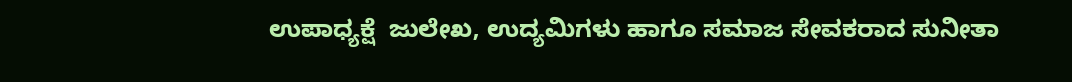ಉಪಾಧ್ಯಕ್ಷೆ  ಜುಲೇಖ, ಉದ್ಯಮಿಗಳು ಹಾಗೂ ಸಮಾಜ ಸೇವಕರಾದ ಸುನೀತಾ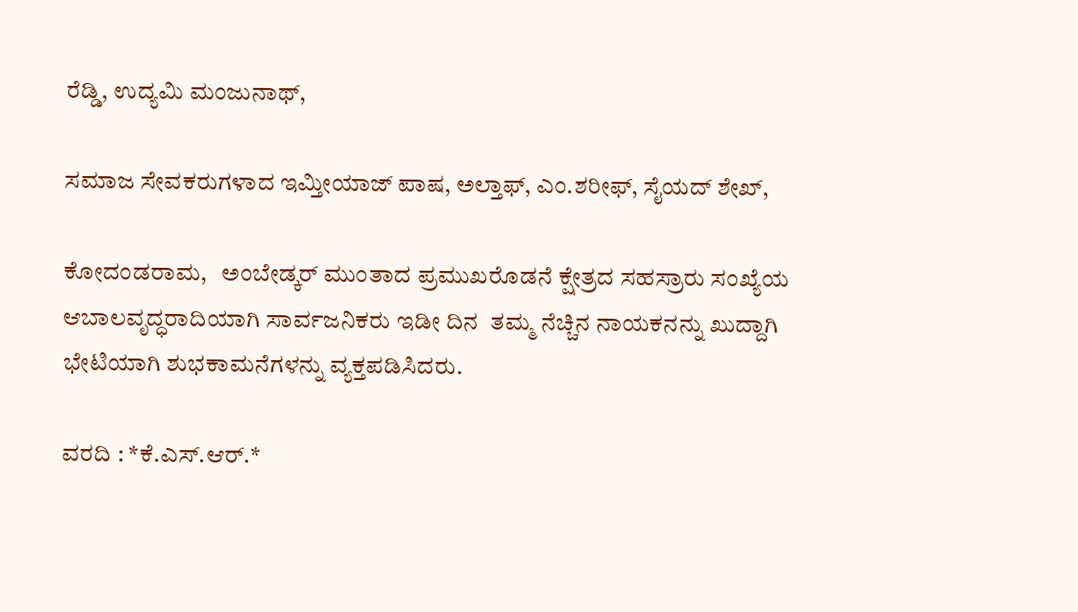ರೆಡ್ಡಿ, ಉದ್ಯಮಿ ಮಂಜುನಾಥ್,

ಸಮಾಜ ಸೇವಕರುಗಳಾದ ಇಮ್ತೀಯಾಜ್ ಪಾಷ, ಅಲ್ತಾಫ್, ಎಂ.ಶರೀಫ್, ಸೈಯದ್ ಶೇಖ್,

ಕೋದಂಡರಾಮ,   ಅಂಬೇಡ್ಕರ್ ಮುಂತಾದ ಪ್ರಮುಖರೊಡನೆ ಕ್ಷೇತ್ರದ ಸಹಸ್ರಾರು ಸಂಖ್ಯೆಯ ಆಬಾಲವೃದ್ಧರಾದಿಯಾಗಿ ಸಾರ್ವಜನಿಕರು ಇಡೀ ದಿನ  ತಮ್ಮ ನೆಚ್ಚಿನ ನಾಯಕನನ್ನು ಖುದ್ದಾಗಿ ಭೇಟಿಯಾಗಿ ಶುಭಕಾಮನೆಗಳನ್ನು ವ್ಯಕ್ತಪಡಿಸಿದರು.

ವರದಿ : *ಕೆ.ಎಸ್.ಆರ್.*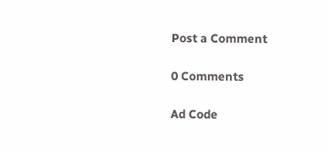Post a Comment

0 Comments

Ad Code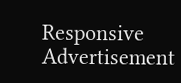Responsive Advertisement